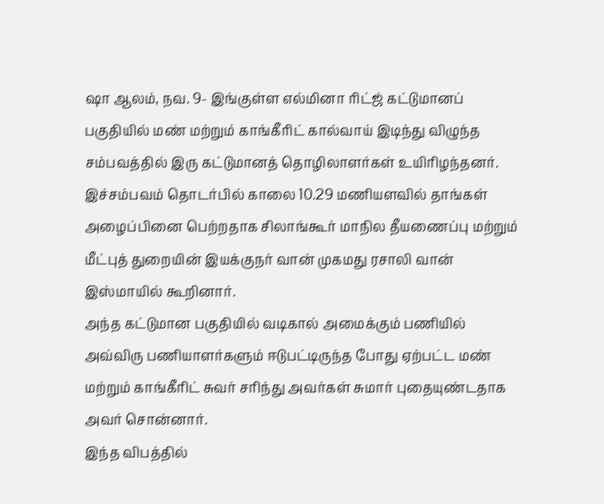ஷா ஆலம், நவ. 9- இங்குள்ள எல்மினா ரிட்ஜ் கட்டுமானப் பகுதியில் மண் மற்றும் காங்கீரிட் கால்வாய் இடிந்து விழுந்த சம்பவத்தில் இரு கட்டுமானத் தொழிலாளர்கள் உயிரிழந்தனர்.
இச்சம்பவம் தொடர்பில் காலை 10.29 மணியளவில் தாங்கள் அழைப்பினை பெற்றதாக சிலாங்கூர் மாநில தீயணைப்பு மற்றும் மீட்புத் துறையின் இயக்குநர் வான் முகமது ரசாலி வான் இஸ்மாயில் கூறினார்.
அந்த கட்டுமான பகுதியில் வடிகால் அமைக்கும் பணியில் அவ்விரு பணியாளர்களும் ஈடுபட்டிருந்த போது ஏற்பட்ட மண் மற்றும் காங்கீரிட் சுவர் சரிந்து அவர்கள் சுமார் புதையுண்டதாக அவர் சொன்னார்.
இந்த விபத்தில்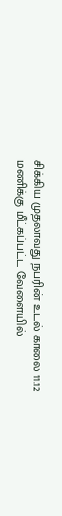சிக்கிய முதலாவது நபரின் உடல் காலை 11.12 மணிக்கு மீட்கப்பட்ட வேளையில்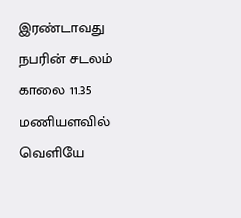இரண்டாவது நபரின் சடலம் காலை 11.35 மணியளவில் வெளியே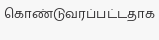கொண்டுவரப்பட்டதாக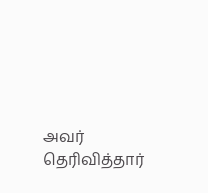அவர் தெரிவித்தார்